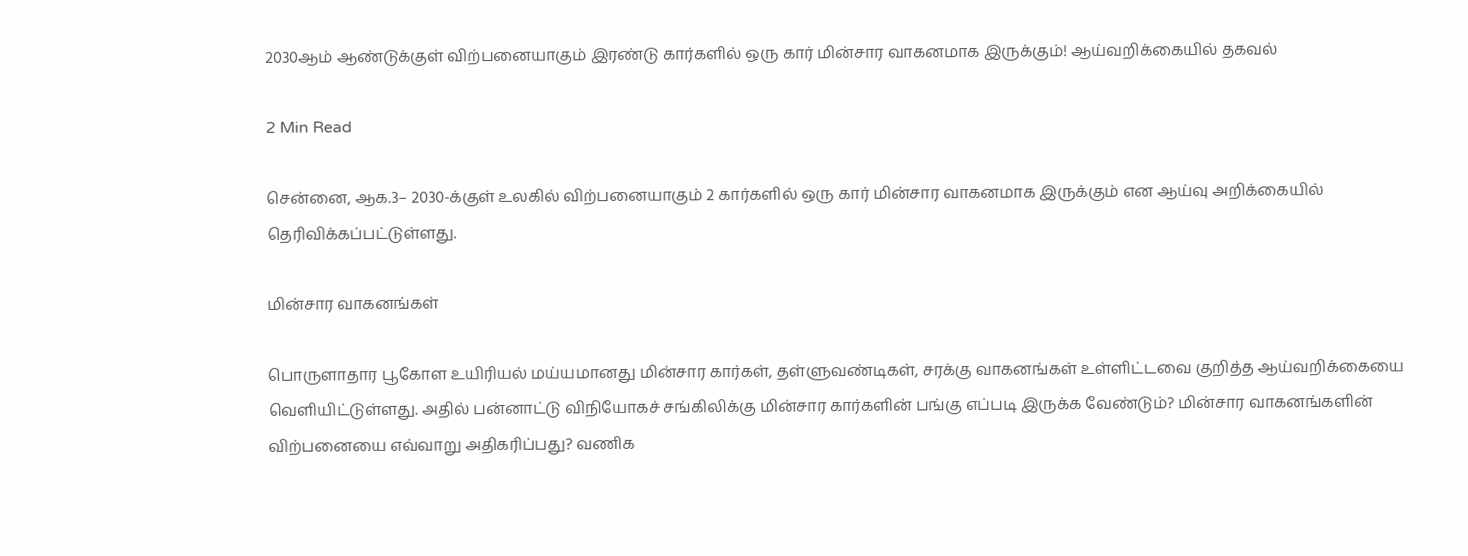2030ஆம் ஆண்டுக்குள் விற்பனையாகும் இரண்டு கார்களில் ஒரு கார் மின்சார வாகனமாக இருக்கும்! ஆய்வறிக்கையில் தகவல்

2 Min Read

சென்னை, ஆக.3– 2030-க்குள் உலகில் விற்பனையாகும் 2 கார்களில் ஒரு கார் மின்சார வாகனமாக இருக்கும் என ஆய்வு அறிக்கையில் தெரிவிக்கப்பட்டுள்ளது.

மின்சார வாகனங்கள்

பொருளாதார பூகோள உயிரியல் மய்யமானது மின்சார கார்கள், தள்ளுவண்டிகள், சரக்கு வாகனங்கள் உள்ளிட்டவை குறித்த ஆய்வறிக்கையை வெளியிட்டுள்ளது. அதில் பன்னாட்டு விநியோகச் சங்கிலிக்கு மின்சார கார்களின் பங்கு எப்படி இருக்க வேண்டும்? மின்சார வாகனங்களின் விற்பனையை எவ்வாறு அதிகரிப்பது? வணிக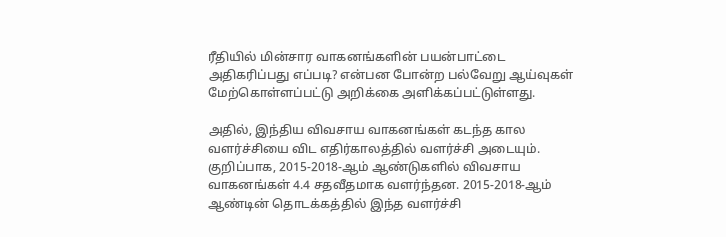ரீதியில் மின்சார வாகனங்களின் பயன்பாட்டை அதிகரிப்பது எப்படி? என்பன போன்ற பல்வேறு ஆய்வுகள் மேற்கொள்ளப்பட்டு அறிக்கை அளிக்கப்பட்டுள்ளது.

அதில், இந்திய விவசாய வாகனங்கள் கடந்த கால வளர்ச்சியை விட எதிர்காலத்தில் வளர்ச்சி அடையும். குறிப்பாக, 2015-2018-ஆம் ஆண்டுகளில் விவசாய வாகனங்கள் 4.4 சதவீதமாக வளர்ந்தன. 2015-2018-ஆம் ஆண்டின் தொடக்கத்தில் இந்த வளர்ச்சி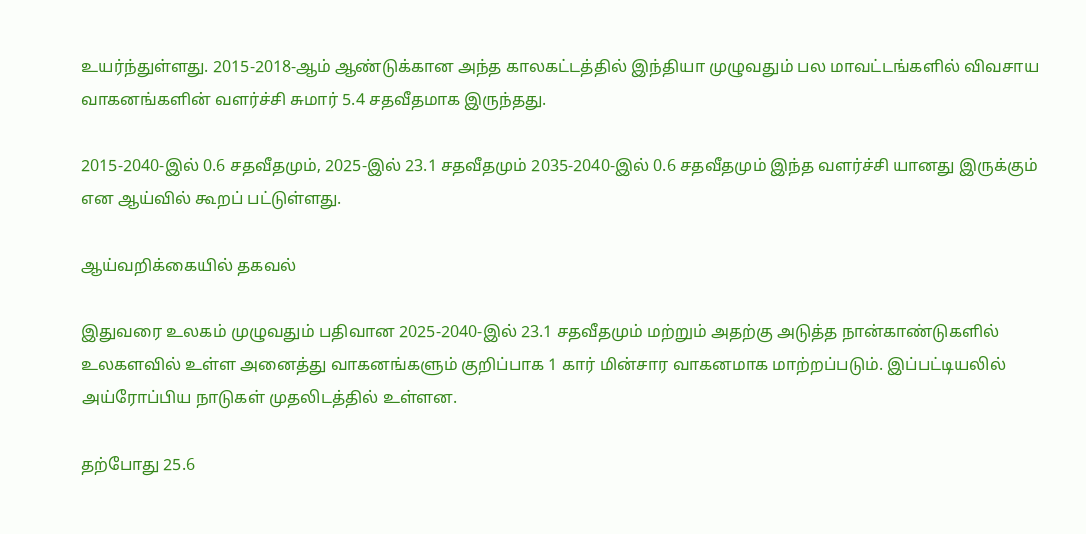உயர்ந்துள்ளது. 2015-2018-ஆம் ஆண்டுக்கான அந்த காலகட்டத்தில் இந்தியா முழுவதும் பல மாவட்டங்களில் விவசாய வாகனங்களின் வளர்ச்சி சுமார் 5.4 சதவீதமாக இருந்தது.

2015-2040-இல் 0.6 சதவீதமும், 2025-இல் 23.1 சதவீதமும் 2035-2040-இல் 0.6 சதவீதமும் இந்த வளர்ச்சி யானது இருக்கும் என ஆய்வில் கூறப் பட்டுள்ளது.

ஆய்வறிக்கையில் தகவல்

இதுவரை உலகம் முழுவதும் பதிவான 2025-2040-இல் 23.1 சதவீதமும் மற்றும் அதற்கு அடுத்த நான்காண்டுகளில் உலகளவில் உள்ள அனைத்து வாகனங்களும் குறிப்பாக 1 கார் மின்சார வாகனமாக மாற்றப்படும். இப்பட்டியலில் அய்ரோப்பிய நாடுகள் முதலிடத்தில் உள்ளன.

தற்போது 25.6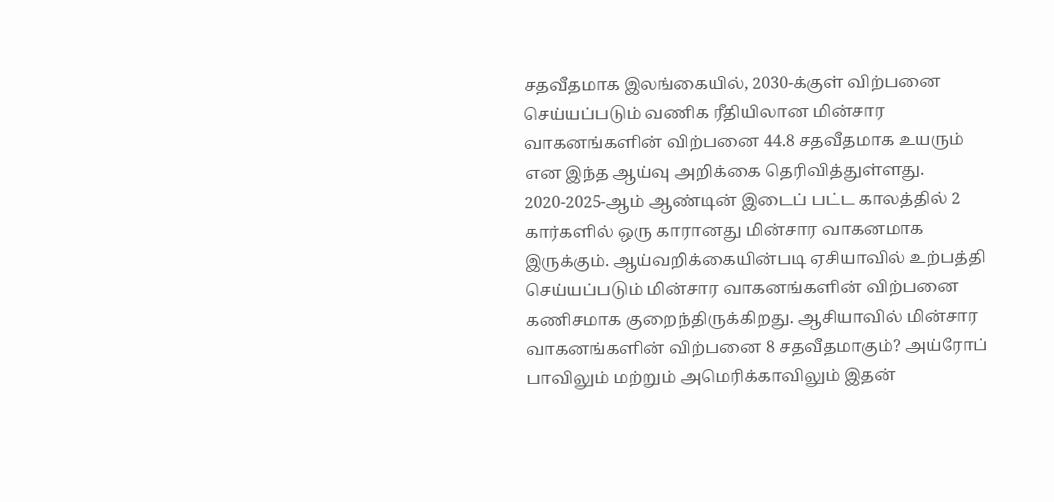சதவீதமாக இலங்கையில், 2030-க்குள் விற்பனை செய்யப்படும் வணிக ரீதியிலான மின்சார வாகனங்களின் விற்பனை 44.8 சதவீதமாக உயரும் என இந்த ஆய்வு அறிக்கை தெரிவித்துள்ளது. 2020-2025-ஆம் ஆண்டின் இடைப் பட்ட காலத்தில் 2 கார்களில் ஒரு காரானது மின்சார வாகனமாக இருக்கும். ஆய்வறிக்கையின்படி ஏசியாவில் உற்பத்தி செய்யப்படும் மின்சார வாகனங்களின் விற்பனை கணிசமாக குறைந்திருக்கிறது. ஆசியாவில் மின்சார வாகனங்களின் விற்பனை 8 சதவீதமாகும்? அய்ரோப் பாவிலும் மற்றும் அமெரிக்காவிலும் இதன்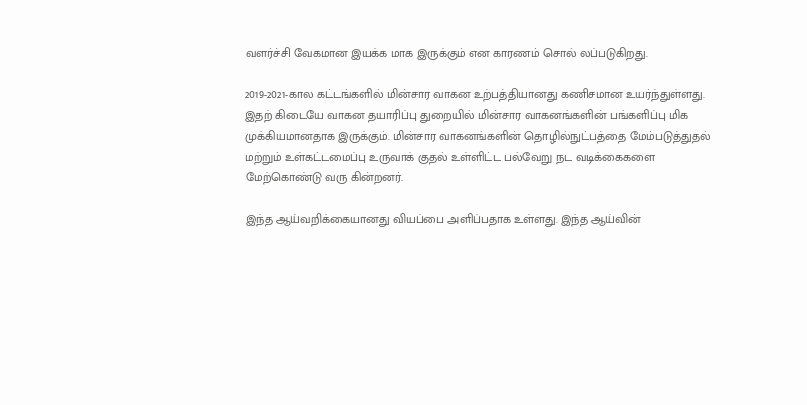வளர்ச்சி வேகமான இயக்க மாக இருக்கும் என காரணம் சொல் லப்படுகிறது.

2019-2021-கால கட்டங்களில் மின்சார வாகன உற்பத்தியானது கணிசமான உயர்ந்துள்ளது. இதற் கிடையே வாகன தயாரிப்பு துறையில் மின்சார வாகனங்களின் பங்களிப்பு மிக முக்கியமானதாக இருக்கும். மின்சார வாகனங்களின் தொழில்நுட்பத்தை மேம்படுத்துதல் மற்றும் உள்கட்டமைப்பு உருவாக் குதல் உள்ளிட்ட பல்வேறு நட வடிக்கைகளை மேற்கொண்டு வரு கின்றனர்.

இந்த ஆய்வறிக்கையானது வியப்பை அளிப்பதாக உள்ளது. இந்த ஆய்வின்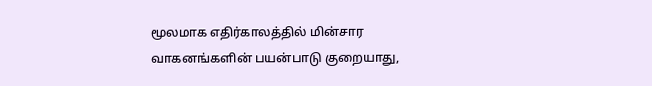மூலமாக எதிர்காலத்தில் மின்சார வாகனங்களின் பயன்பாடு குறையாது,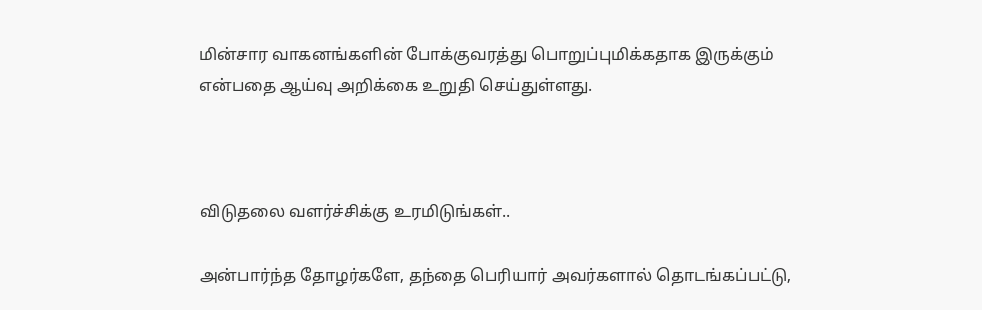மின்சார வாகனங்களின் போக்குவரத்து பொறுப்புமிக்கதாக இருக்கும் என்பதை ஆய்வு அறிக்கை உறுதி செய்துள்ளது.



விடுதலை வளர்ச்சிக்கு உரமிடுங்கள்..

அன்பார்ந்த தோழர்களே, தந்தை பெரியார் அவர்களால் தொடங்கப்பட்டு,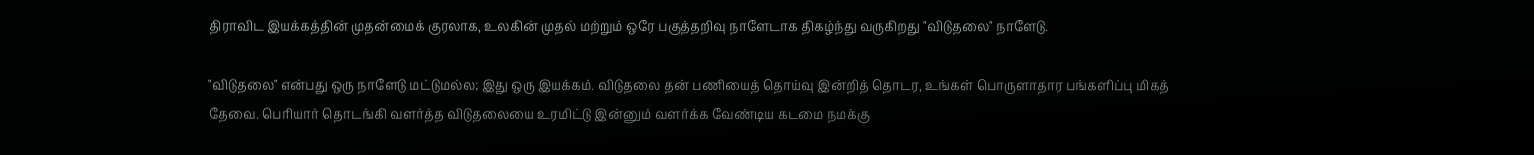திராவிட இயக்கத்தின் முதன்மைக் குரலாக, உலகின் முதல் மற்றும் ஒரே பகுத்தறிவு நாளேடாக திகழ்ந்து வருகிறது "விடுதலை" நாளேடு.

"விடுதலை" என்பது ஒரு நாளேடு மட்டுமல்ல; இது ஒரு இயக்கம். விடுதலை தன் பணியைத் தொய்வு இன்றித் தொடர, உங்கள் பொருளாதார பங்களிப்பு மிகத் தேவை. பெரியார் தொடங்கி வளர்த்த விடுதலையை உரமிட்டு இன்னும் வளர்க்க வேண்டிய கடமை நமக்கு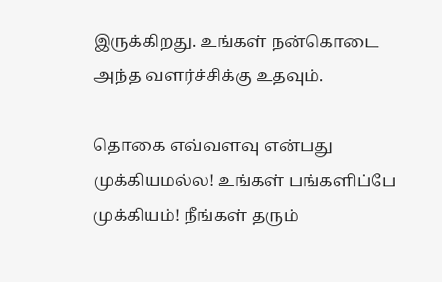இருக்கிறது. உங்கள் நன்கொடை அந்த வளர்ச்சிக்கு உதவும்.

தொகை எவ்வளவு என்பது முக்கியமல்ல! உங்கள் பங்களிப்பே முக்கியம்! நீங்கள் தரும்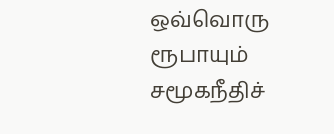ஒவ்வொரு ரூபாயும் சமூகநீதிச்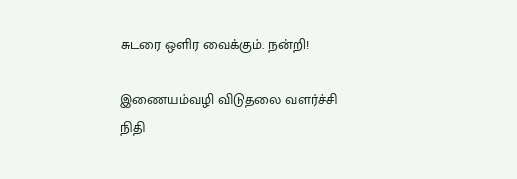சுடரை ஒளிர வைக்கும். நன்றி!

இணையம்வழி விடுதலை வளர்ச்சி நிதி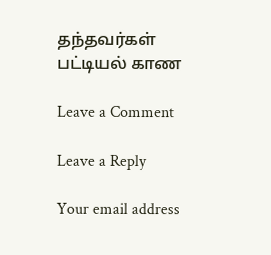தந்தவர்கள் பட்டியல் காண

Leave a Comment

Leave a Reply

Your email address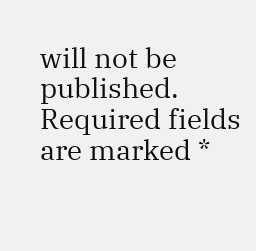will not be published. Required fields are marked *